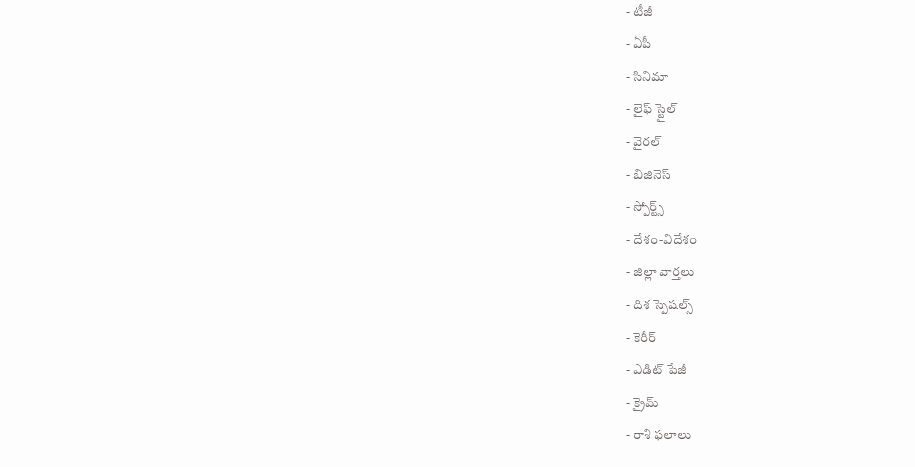- టీజీ
- ఏపీ
- సినిమా
- లైఫ్ స్టైల్
- వైరల్
- బిజినెస్
- స్పోర్ట్స్
- దేశం-విదేశం
- జిల్లా వార్తలు
- దిశ స్పెషల్స్
- కెరీర్
- ఎడిట్ పేజీ
- క్రైమ్
- రాశి ఫలాలు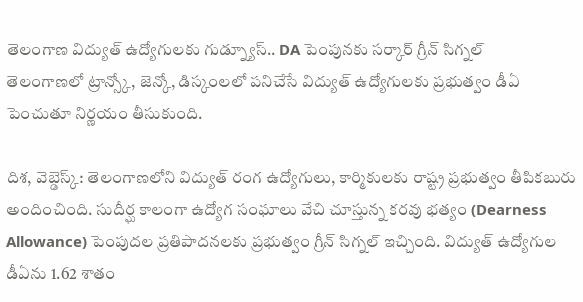తెలంగాణ విద్యుత్ ఉద్యోగులకు గుడ్న్యూస్.. DA పెంపునకు సర్కార్ గ్రీన్ సిగ్నల్
తెలంగాణలో ట్రాన్స్కో, జెన్కో, డిస్కంలలో పనిచేసే విద్యుత్ ఉద్యోగులకు ప్రభుత్వం డీఏ పెంచుతూ నిర్ణయం తీసుకుంది.

దిశ, వెబ్డెస్క్: తెలంగాణలోని విద్యుత్ రంగ ఉద్యోగులు, కార్మికులకు రాష్ట్ర ప్రభుత్వం తీపికబురు అందించింది. సుదీర్ఘ కాలంగా ఉద్యోగ సంఘాలు వేచి చూస్తున్న కరవు భత్యం (Dearness Allowance) పెంపుదల ప్రతిపాదనలకు ప్రభుత్వం గ్రీన్ సిగ్నల్ ఇచ్చింది. విద్యుత్ ఉద్యోగుల డీఏను 1.62 శాతం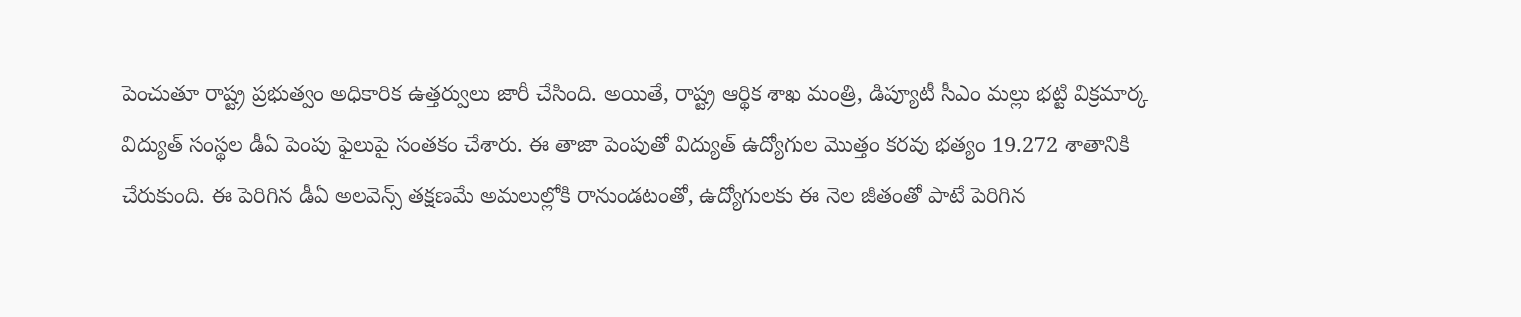పెంచుతూ రాష్ట్ర ప్రభుత్వం అధికారిక ఉత్తర్వులు జారీ చేసింది. అయితే, రాష్ట్ర ఆర్థిక శాఖ మంత్రి, డిప్యూటీ సీఎం మల్లు భట్టి విక్రమార్క విద్యుత్ సంస్థల డీఏ పెంపు ఫైలుపై సంతకం చేశారు. ఈ తాజా పెంపుతో విద్యుత్ ఉద్యోగుల మొత్తం కరవు భత్యం 19.272 శాతానికి చేరుకుంది. ఈ పెరిగిన డీఏ అలవెన్స్ తక్షణమే అమలుల్లోకి రానుండటంతో, ఉద్యోగులకు ఈ నెల జీతంతో పాటే పెరిగిన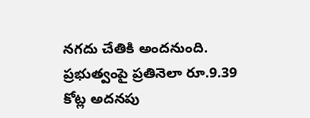నగదు చేతికి అందనుంది.
ప్రభుత్వంపై ప్రతినెలా రూ.9.39 కోట్ల అదనపు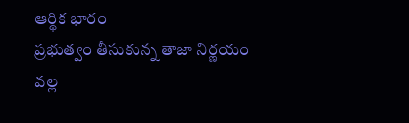ఆర్థిక భారం
ప్రభుత్వం తీసుకున్న తాజా నిర్ణయం వల్ల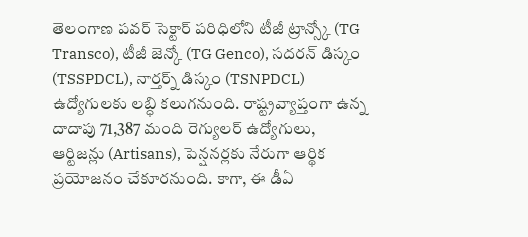తెలంగాణ పవర్ సెక్టార్ పరిధిలోని టీజీ ట్రాన్స్కో (TG Transco), టీజీ జెన్కో (TG Genco), సదరన్ డిస్కం (TSSPDCL), నార్తర్న్ డిస్కం (TSNPDCL) ఉద్యోగులకు లబ్ధి కలుగనుంది. రాష్ట్రవ్యాప్తంగా ఉన్న దాదాపు 71,387 మంది రెగ్యులర్ ఉద్యోగులు, ఆర్టిజన్లు (Artisans), పెన్షనర్లకు నేరుగా ఆర్థిక ప్రయోజనం చేకూరనుంది. కాగా, ఈ డీఏ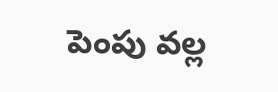పెంపు వల్ల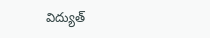విద్యుత్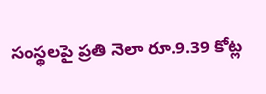సంస్థలపై ప్రతి నెలా రూ.9.39 కోట్ల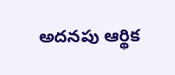అదనపు ఆర్థిక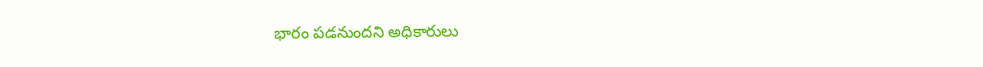భారం పడనుందని అధికారులు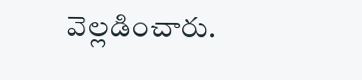వెల్లడించారు.